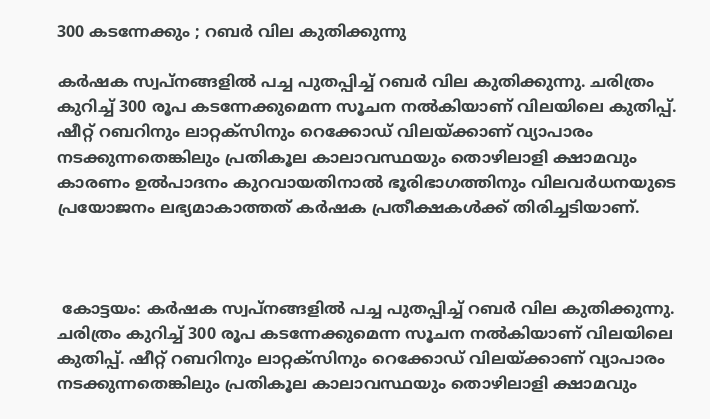300 കടന്നേക്കും ; റബർ വില കുതിക്കുന്നു

കർഷക സ്വപ്നങ്ങളിൽ പച്ച പുതപ്പിച്ച് റബർ വില കുതിക്കുന്നു. ചരിത്രം കുറിച്ച് 300 രൂപ കടന്നേക്കുമെന്ന സൂചന നൽകിയാണ് വിലയിലെ കുതിപ്പ്. ഷീറ്റ് റബറിനും ലാറ്റക്സിനും റെക്കോഡ് വിലയ്ക്കാണ് വ്യാപാരം നടക്കുന്നതെങ്കിലും പ്രതികൂല കാലാവസ്ഥയും തൊഴിലാളി ക്ഷാമവും കാരണം ഉൽപാദനം കുറവായതിനാൽ ഭൂരിഭാഗത്തിനും വിലവർധനയുടെ പ്രയോജനം ലഭ്യമാകാത്തത് കർഷക പ്രതീക്ഷകൾക്ക് തിരിച്ചടിയാണ്.



 കോട്ടയം: കർഷക സ്വപ്നങ്ങളിൽ പച്ച പുതപ്പിച്ച് റബർ വില കുതിക്കുന്നു. ചരിത്രം കുറിച്ച് 300 രൂപ കടന്നേക്കുമെന്ന സൂചന നൽകിയാണ് വിലയിലെ കുതിപ്പ്. ഷീറ്റ് റബറിനും ലാറ്റക്സിനും റെക്കോഡ് വിലയ്ക്കാണ് വ്യാപാരം നടക്കുന്നതെങ്കിലും പ്രതികൂല കാലാവസ്ഥയും തൊഴിലാളി ക്ഷാമവും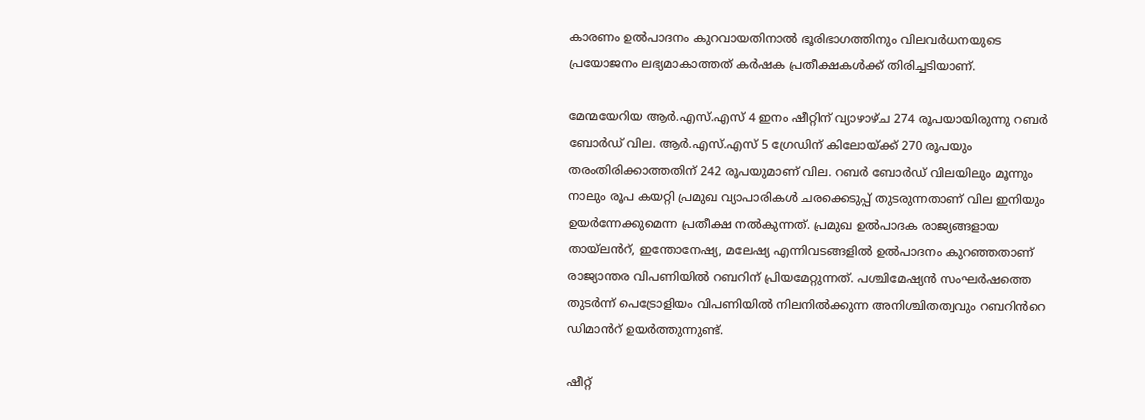കാരണം ഉൽപാദനം കുറവായതിനാൽ ഭൂരിഭാഗത്തിനും വിലവർധനയുടെ പ്രയോജനം ലഭ്യമാകാത്തത് കർഷക പ്രതീക്ഷകൾക്ക് തിരിച്ചടിയാണ്.

മേന്മയേറിയ ആർ.എസ്.എസ് 4 ഇനം ഷീറ്റിന് വ്യാഴാഴ്ച 274 രൂപയായിരുന്നു റബർ ബോർഡ് വില. ആർ.എസ്.എസ് 5 ഗ്രേഡിന് കിലോയ്ക്ക് 270 രൂപയും തരംതിരിക്കാത്തതിന് 242 രൂപയുമാണ് വില. റബർ ബോർഡ് വിലയിലും മൂന്നും നാലും രൂപ കയറ്റി പ്രമുഖ വ്യാപാരികൾ ചരക്കെടുപ്പ് തുടരുന്നതാണ് വില ഇനിയും ഉയർന്നേക്കുമെന്ന പ്രതീക്ഷ നൽകുന്നത്. പ്രമുഖ ഉൽപാദക രാജ്യങ്ങളായ തായ്ലൻറ്, ഇന്തോനേഷ്യ, മലേഷ്യ എന്നിവടങ്ങളിൽ ഉൽപാദനം കുറഞ്ഞതാണ് രാജ്യാന്തര വിപണിയിൽ റബറിന് പ്രിയമേറ്റുന്നത്. പശ്ചിമേഷ്യൻ സംഘർഷത്തെ തുടർന്ന് പെട്രോളിയം വിപണിയിൽ നിലനിൽക്കുന്ന അനിശ്ചിതത്വവും റബറിൻറെ ഡിമാൻറ് ഉയർത്തുന്നുണ്ട്.

ഷീറ്റ്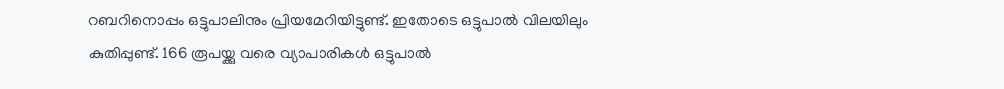റബറിനൊപ്പം ഒട്ടുപാലിനും പ്രിയമേറിയിട്ടുണ്ട്. ഇതോടെ ഒട്ടുപാൽ വിലയിലും കുതിപ്പുണ്ട്. 166 രൂപയ്ക്കു വരെ വ്യാപാരികൾ ഒട്ടുപാൽ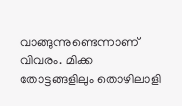വാങ്ങുന്നുണ്ടെന്നാണ് വിവരം. മിക്ക തോട്ടങ്ങളിലും തൊഴിലാളി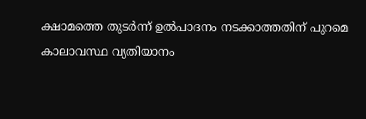ക്ഷാമത്തെ തുടർന്ന് ഉൽപാദനം നടക്കാത്തതിന് പുറമെ കാലാവസ്ഥ വ്യതിയാനം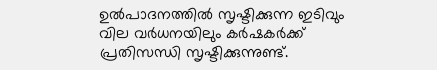ഉൽപാദനത്തിൽ സൃഷ്ടിക്കുന്ന ഇടിവും വില വർധനയിലും കർഷകർക്ക് പ്രതിസന്ധി സൃഷ്ടിക്കുന്നുണ്ട്.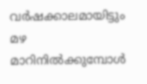വർഷക്കാലമായിട്ടും മഴ മാറിനിൽക്കുമ്പോൾ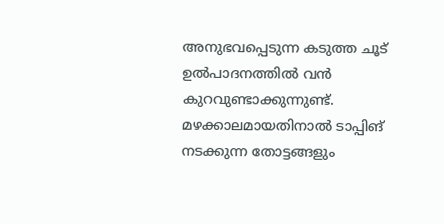അനുഭവപ്പെടുന്ന കടുത്ത ചൂട് ഉൽപാദനത്തിൽ വൻ കുറവുണ്ടാക്കുന്നുണ്ട്. മഴക്കാലമായതിനാൽ ടാപ്പിങ് നടക്കുന്ന തോട്ടങ്ങളും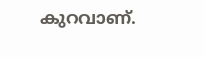കുറവാണ്.